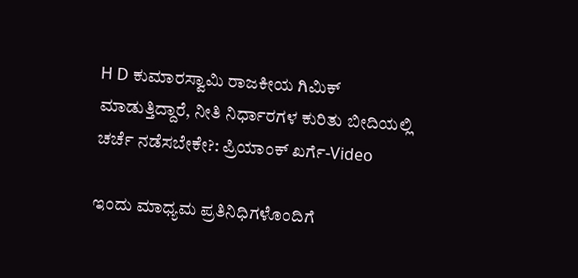H D ಕುಮಾರಸ್ವಾಮಿ ರಾಜಕೀಯ ಗಿಮಿಕ್ ಮಾಡುತ್ತಿದ್ದಾರೆ, ನೀತಿ ನಿರ್ಧಾರಗಳ ಕುರಿತು ಬೀದಿಯಲ್ಲಿ ಚರ್ಚೆ ನಡೆಸಬೇಕೇ?: ಪ್ರಿಯಾಂಕ್ ಖರ್ಗೆ-Video

ಇಂದು ಮಾಧ್ಯಮ ಪ್ರತಿನಿಧಿಗಳೊಂದಿಗೆ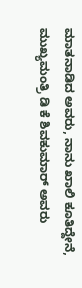ಮಾತನಾಡಿದ ಅವರು, ನಾನು ಖಾಲಿ ಕೂತಿದ್ದೇನೆ, ಮುಖ್ಯಮಂತ್ರಿ ಡಿ ಕೆ ಶಿವಕುಮಾರ್ ಅವರು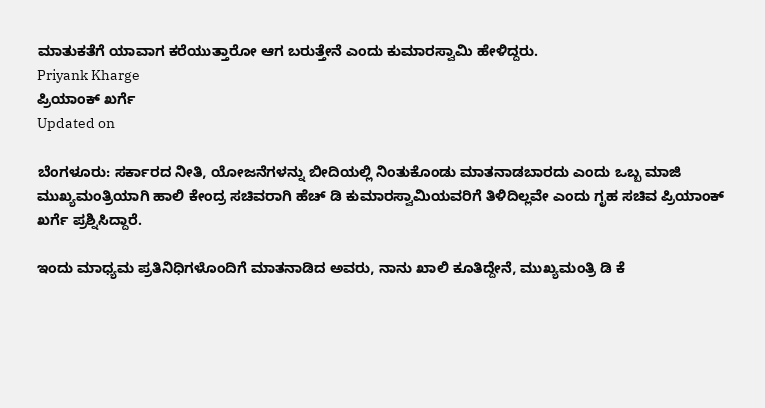ಮಾತುಕತೆಗೆ ಯಾವಾಗ ಕರೆಯುತ್ತಾರೋ ಆಗ ಬರುತ್ತೇನೆ ಎಂದು ಕುಮಾರಸ್ವಾಮಿ ಹೇಳಿದ್ದರು.
Priyank Kharge
ಪ್ರಿಯಾಂಕ್ ಖರ್ಗೆ
Updated on

ಬೆಂಗಳೂರು: ಸರ್ಕಾರದ ನೀತಿ, ಯೋಜನೆಗಳನ್ನು ಬೀದಿಯಲ್ಲಿ ನಿಂತುಕೊಂಡು ಮಾತನಾಡಬಾರದು ಎಂದು ಒಬ್ಬ ಮಾಜಿ ಮುಖ್ಯಮಂತ್ರಿಯಾಗಿ ಹಾಲಿ ಕೇಂದ್ರ ಸಚಿವರಾಗಿ ಹೆಚ್ ಡಿ ಕುಮಾರಸ್ವಾಮಿಯವರಿಗೆ ತಿಳಿದಿಲ್ಲವೇ ಎಂದು ಗೃಹ ಸಚಿವ ಪ್ರಿಯಾಂಕ್ ಖರ್ಗೆ ಪ್ರಶ್ನಿಸಿದ್ದಾರೆ.

ಇಂದು ಮಾಧ್ಯಮ ಪ್ರತಿನಿಧಿಗಳೊಂದಿಗೆ ಮಾತನಾಡಿದ ಅವರು, ನಾನು ಖಾಲಿ ಕೂತಿದ್ದೇನೆ, ಮುಖ್ಯಮಂತ್ರಿ ಡಿ ಕೆ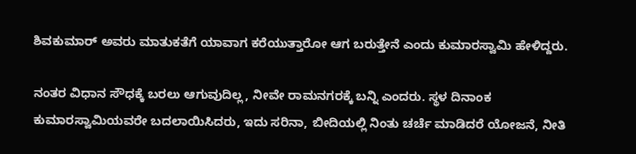ಶಿವಕುಮಾರ್ ಅವರು ಮಾತುಕತೆಗೆ ಯಾವಾಗ ಕರೆಯುತ್ತಾರೋ ಆಗ ಬರುತ್ತೇನೆ ಎಂದು ಕುಮಾರಸ್ವಾಮಿ ಹೇಳಿದ್ದರು.

ನಂತರ ವಿಧಾನ ಸೌಧಕ್ಕೆ ಬರಲು ಆಗುವುದಿಲ್ಲ, ನೀವೇ ರಾಮನಗರಕ್ಕೆ ಬನ್ನಿ ಎಂದರು. ಸ್ಥಳ ದಿನಾಂಕ ಕುಮಾರಸ್ವಾಮಿಯವರೇ ಬದಲಾಯಿಸಿದರು, ಇದು ಸರಿನಾ, ಬೀದಿಯಲ್ಲಿ ನಿಂತು ಚರ್ಚೆ ಮಾಡಿದರೆ ಯೋಜನೆ, ನೀತಿ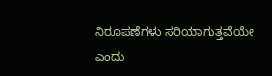ನಿರೂಪಣೆಗಳು ಸರಿಯಾಗುತ್ತವೆಯೇ ಎಂದು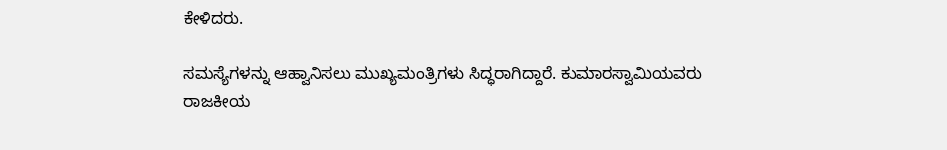ಕೇಳಿದರು.

ಸಮಸ್ಯೆಗಳನ್ನು ಆಹ್ವಾನಿಸಲು ಮುಖ್ಯಮಂತ್ರಿಗಳು ಸಿದ್ಧರಾಗಿದ್ದಾರೆ. ಕುಮಾರಸ್ವಾಮಿಯವರು ರಾಜಕೀಯ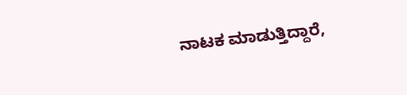ನಾಟಕ ಮಾಡುತ್ತಿದ್ದಾರೆ,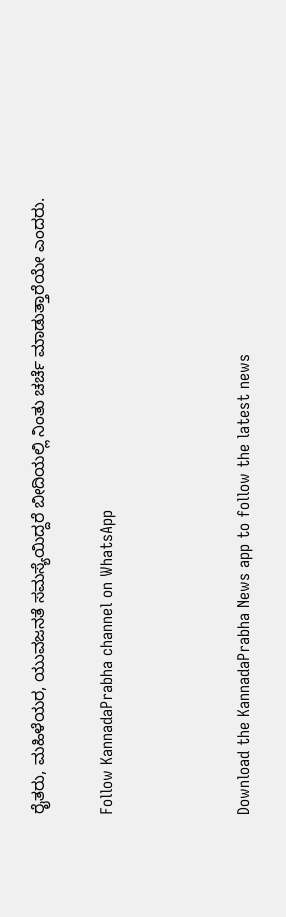ರೈತರು, ಮಹಿಳೆಯರ, ಯುವಜನತೆ ಸಮಸ್ಯೆಯಿದ್ದರೆ ಬೀದಿಯಲ್ಲಿ ನಿಂತು ಚರ್ಚೆ ಮಾಡುತ್ತಾರೆಯೇ ಎಂದರು.

Follow KannadaPrabha channel on WhatsApp



Download the KannadaPrabha News app to follow the latest news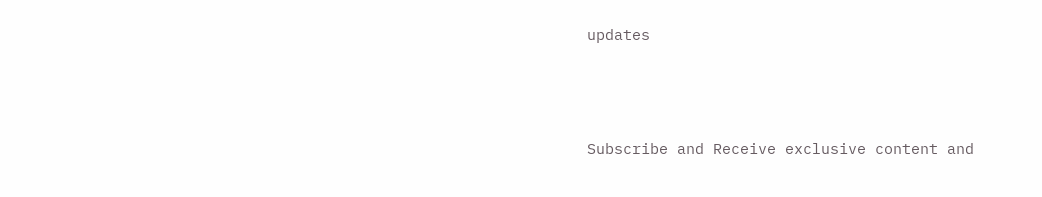updates



Subscribe and Receive exclusive content and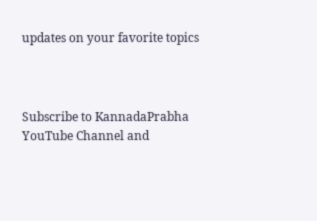updates on your favorite topics



Subscribe to KannadaPrabha YouTube Channel and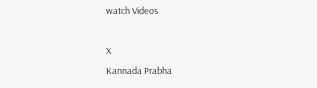watch Videos

X
Kannada Prabha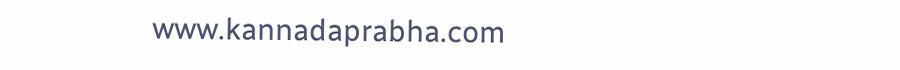www.kannadaprabha.com